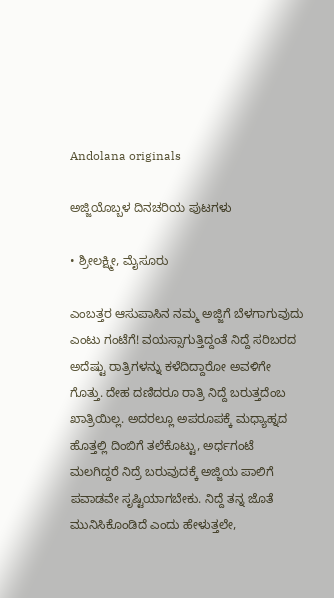Andolana originals

ಅಜ್ಜಿಯೊಬ್ಬಳ ದಿನಚರಿಯ ಪುಟಗಳು

• ಶ್ರೀಲಕ್ಷ್ಮೀ, ಮೈಸೂರು

ಎಂಬತ್ತರ ಆಸುಪಾಸಿನ ನಮ್ಮ ಅಜ್ಜಿಗೆ ಬೆಳಗಾಗುವುದು ಎಂಟು ಗಂಟೆಗೆ! ವಯಸ್ಸಾಗುತ್ತಿದ್ದಂತೆ ನಿದ್ದೆ ಸರಿಬರದ ಅದೆಷ್ಟು ರಾತ್ರಿಗಳನ್ನು ಕಳೆದಿದ್ದಾರೋ ಅವಳಿಗೇ ಗೊತ್ತು. ದೇಹ ದಣಿದರೂ ರಾತ್ರಿ ನಿದ್ದೆ ಬರುತ್ತದೆಂಬ ಖಾತ್ರಿಯಿಲ್ಲ. ಅದರಲ್ಲೂ ಅಪರೂಪಕ್ಕೆ ಮಧ್ಯಾಹ್ನದ ಹೊತ್ತಲ್ಲಿ ದಿಂಬಿಗೆ ತಲೆಕೊಟ್ಟು, ಅರ್ಧಗಂಟೆ ಮಲಗಿದ್ದರೆ ನಿದ್ರೆ ಬರುವುದಕ್ಕೆ ಅಜ್ಜಿಯ ಪಾಲಿಗೆ ಪವಾಡವೇ ಸೃಷ್ಟಿಯಾಗಬೇಕು. ನಿದ್ದೆ ತನ್ನ ಜೊತೆ ಮುನಿಸಿಕೊಂಡಿದೆ ಎಂದು ಹೇಳುತ್ತಲೇ,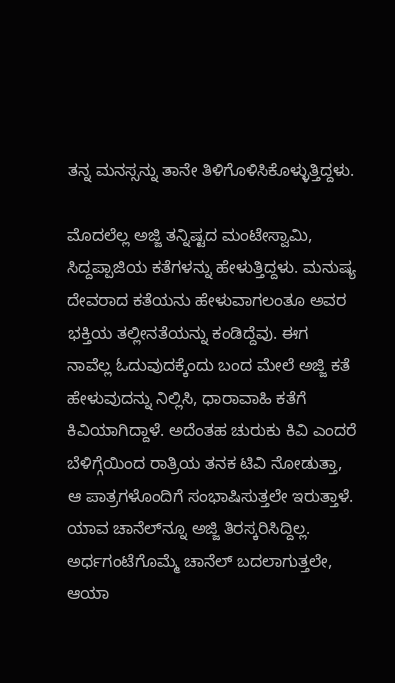ತನ್ನ ಮನಸ್ಸನ್ನು ತಾನೇ ತಿಳಿಗೊಳಿಸಿಕೊಳ್ಳುತ್ತಿದ್ದಳು.

ಮೊದಲೆಲ್ಲ ಅಜ್ಜಿ ತನ್ನಿಷ್ಟದ ಮಂಟೇಸ್ವಾಮಿ, ಸಿದ್ದಪ್ಪಾಜಿಯ ಕತೆಗಳನ್ನು ಹೇಳುತ್ತಿದ್ದಳು. ಮನುಷ್ಯ ದೇವರಾದ ಕತೆಯನು ಹೇಳುವಾಗಲಂತೂ ಅವರ ಭಕ್ತಿಯ ತಲ್ಲೀನತೆಯನ್ನು ಕಂಡಿದ್ದೆವು. ಈಗ ನಾವೆಲ್ಲ ಓದುವುದಕ್ಕೆಂದು ಬಂದ ಮೇಲೆ ಅಜ್ಜಿ ಕತೆ ಹೇಳುವುದನ್ನು ನಿಲ್ಲಿಸಿ, ಧಾರಾವಾಹಿ ಕತೆಗೆ ಕಿವಿಯಾಗಿದ್ದಾಳೆ. ಅದೆಂತಹ ಚುರುಕು ಕಿವಿ ಎಂದರೆ ಬೆಳಿಗ್ಗೆಯಿಂದ ರಾತ್ರಿಯ ತನಕ ಟಿವಿ ನೋಡುತ್ತಾ, ಆ ಪಾತ್ರಗಳೊಂದಿಗೆ ಸಂಭಾಷಿಸುತ್ತಲೇ ಇರುತ್ತಾಳೆ. ಯಾವ ಚಾನೆಲ್‌ನ್ನೂ ಅಜ್ಜಿ ತಿರಸ್ಕರಿಸಿದ್ದಿಲ್ಲ. ಅರ್ಧಗಂಟೆಗೊಮ್ಮೆ ಚಾನೆಲ್ ಬದಲಾಗುತ್ತಲೇ, ಆಯಾ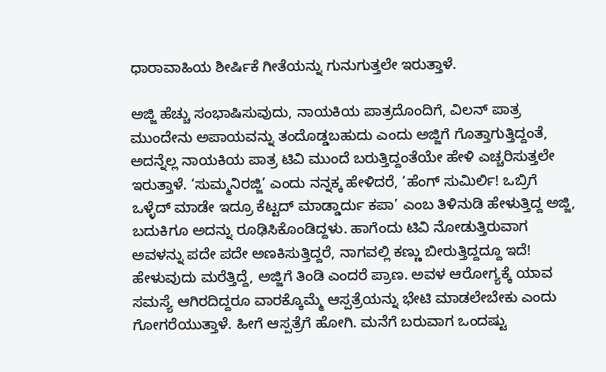ಧಾರಾವಾಹಿಯ ಶೀರ್ಷಿಕೆ ಗೀತೆಯನ್ನು ಗುನುಗುತ್ತಲೇ ಇರುತ್ತಾಳೆ.

ಅಜ್ಜಿ ಹೆಚ್ಚು ಸಂಭಾಷಿಸುವುದು, ನಾಯಕಿಯ ಪಾತ್ರದೊಂದಿಗೆ, ವಿಲನ್ ಪಾತ್ರ ಮುಂದೇನು ಅಪಾಯವನ್ನು ತಂದೊಡ್ಡಬಹುದು ಎಂದು ಅಜ್ಜಿಗೆ ಗೊತ್ತಾಗುತ್ತಿದ್ದಂತೆ, ಅದನ್ನೆಲ್ಲ ನಾಯಕಿಯ ಪಾತ್ರ ಟಿವಿ ಮುಂದೆ ಬರುತ್ತಿದ್ದಂತೆಯೇ ಹೇಳಿ ಎಚ್ಚರಿಸುತ್ತಲೇ ಇರುತ್ತಾಳೆ. ‘ಸುಮ್ಮನಿರಜ್ಜಿ’ ಎಂದು ನನ್ನಕ್ಕ ಹೇಳಿದರೆ, ‘ಹೆಂಗ್ ಸುಮಿರ್ಲಿ! ಒಬ್ರಿಗೆ ಒಳ್ಳೆದ್ ಮಾಡೇ ಇದ್ರೂ ಕೆಟ್ಟದ್ ಮಾಡ್ಡಾರ್ದು ಕಪಾ’ ಎಂಬ ತಿಳಿನುಡಿ ಹೇಳುತ್ತಿದ್ದ ಅಜ್ಜಿ, ಬದುಕಿಗೂ ಅದನ್ನು ರೂಢಿಸಿಕೊಂಡಿದ್ದಳು. ಹಾಗೆಂದು ಟಿವಿ ನೋಡುತ್ತಿರುವಾಗ ಅವಳನ್ನು ಪದೇ ಪದೇ ಅಣಕಿಸುತ್ತಿದ್ದರೆ, ನಾಗವಲ್ಲಿ ಕಣ್ಣು ಬೀರುತ್ತಿದ್ದದ್ದೂ ಇದೆ! ಹೇಳುವುದು ಮರೆತ್ತಿದ್ದೆ, ಅಜ್ಜಿಗೆ ತಿಂಡಿ ಎಂದರೆ ಪ್ರಾಣ. ಅವಳ ಆರೋಗ್ಯಕ್ಕೆ ಯಾವ ಸಮಸ್ಯೆ ಆಗಿರದಿದ್ದರೂ ವಾರಕ್ಕೊಮ್ಮೆ ಆಸ್ಪತ್ರೆಯನ್ನು ಭೇಟಿ ಮಾಡಲೇಬೇಕು ಎಂದು ಗೋಗರೆಯುತ್ತಾಳೆ. ಹೀಗೆ ಆಸ್ಪತ್ರೆಗೆ ಹೋಗಿ. ಮನೆಗೆ ಬರುವಾಗ ಒಂದಷ್ಟು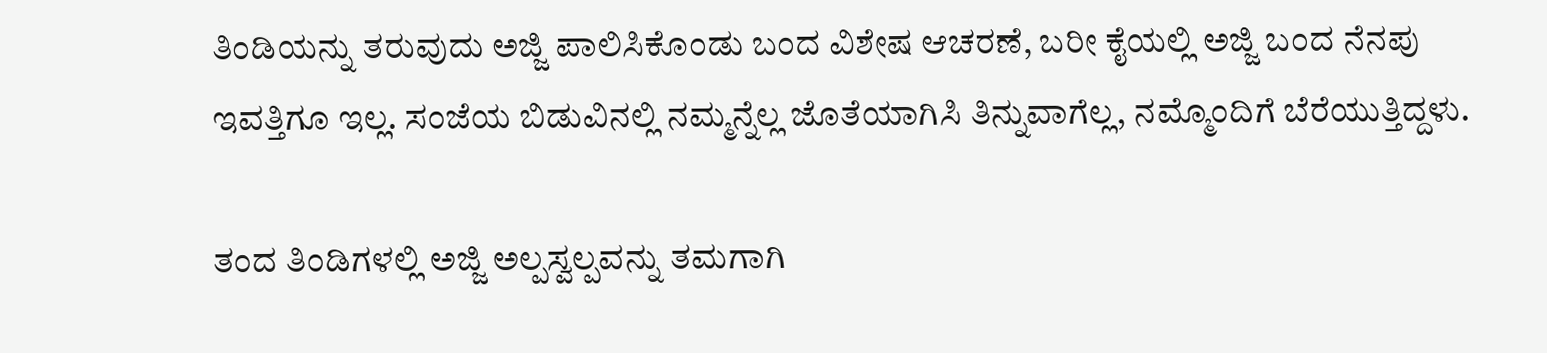ತಿಂಡಿಯನ್ನು ತರುವುದು ಅಜ್ಜಿ ಪಾಲಿಸಿಕೊಂಡು ಬಂದ ವಿಶೇಷ ಆಚರಣೆ, ಬರೀ ಕೈಯಲ್ಲಿ ಅಜ್ಜಿ ಬಂದ ನೆನಪು ಇವತ್ತಿಗೂ ಇಲ್ಲ. ಸಂಜೆಯ ಬಿಡುವಿನಲ್ಲಿ ನಮ್ಮನ್ನೆಲ್ಲ ಜೊತೆಯಾಗಿಸಿ ತಿನ್ನುವಾಗೆಲ್ಲ, ನಮ್ಮೊಂದಿಗೆ ಬೆರೆಯುತ್ತಿದ್ದಳು.

ತಂದ ತಿಂಡಿಗಳಲ್ಲಿ ಅಜ್ಜಿ ಅಲ್ಪಸ್ವಲ್ಪವನ್ನು ತಮಗಾಗಿ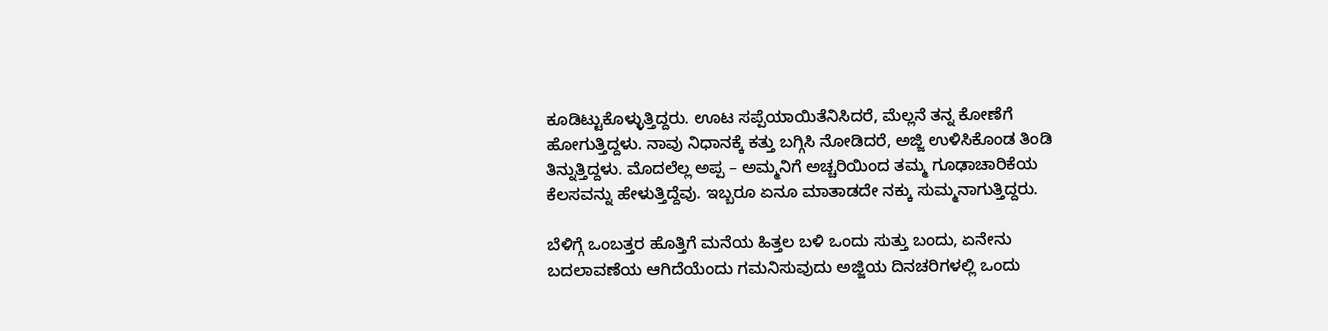ಕೂಡಿಟ್ಟುಕೊಳ್ಳುತ್ತಿದ್ದರು. ಊಟ ಸಪ್ಪೆಯಾಯಿತೆನಿಸಿದರೆ, ಮೆಲ್ಲನೆ ತನ್ನ ಕೋಣೆಗೆ ಹೋಗುತ್ತಿದ್ದಳು. ನಾವು ನಿಧಾನಕ್ಕೆ ಕತ್ತು ಬಗ್ಗಿಸಿ ನೋಡಿದರೆ, ಅಜ್ಜಿ ಉಳಿಸಿಕೊಂಡ ತಿಂಡಿ ತಿನ್ನುತ್ತಿದ್ದಳು. ಮೊದಲೆಲ್ಲ ಅಪ್ಪ – ಅಮ್ಮನಿಗೆ ಅಚ್ಚರಿಯಿಂದ ತಮ್ಮ ಗೂಢಾಚಾರಿಕೆಯ ಕೆಲಸವನ್ನು ಹೇಳುತ್ತಿದ್ದೆವು. ಇಬ್ಬರೂ ಏನೂ ಮಾತಾಡದೇ ನಕ್ಕು ಸುಮ್ಮನಾಗುತ್ತಿದ್ದರು.

ಬೆಳಿಗ್ಗೆ ಒಂಬತ್ತರ ಹೊತ್ತಿಗೆ ಮನೆಯ ಹಿತ್ತಲ ಬಳಿ ಒಂದು ಸುತ್ತು ಬಂದು, ಏನೇನು ಬದಲಾವಣೆಯ ಆಗಿದೆಯೆಂದು ಗಮನಿಸುವುದು ಅಜ್ಜಿಯ ದಿನಚರಿಗಳಲ್ಲಿ ಒಂದು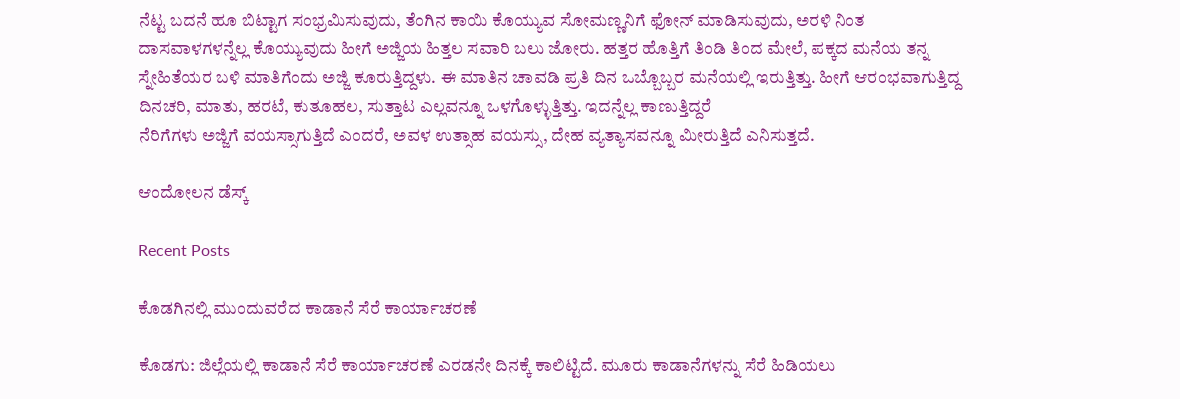ನೆಟ್ಟ ಬದನೆ ಹೂ ಬಿಟ್ಟಾಗ ಸಂಭ್ರಮಿಸುವುದು, ತೆಂಗಿನ ಕಾಯಿ ಕೊಯ್ಯುವ ಸೋಮಣ್ಣನಿಗೆ ಫೋನ್ ಮಾಡಿಸುವುದು, ಅರಳಿ ನಿಂತ ದಾಸವಾಳಗಳನ್ನೆಲ್ಲ ಕೊಯ್ಯುವುದು ಹೀಗೆ ಅಜ್ಜಿಯ ಹಿತ್ತಲ ಸವಾರಿ ಬಲು ಜೋರು. ಹತ್ತರ ಹೊತ್ತಿಗೆ ತಿಂಡಿ ತಿಂದ ಮೇಲೆ, ಪಕ್ಕದ ಮನೆಯ ತನ್ನ ಸ್ನೇಹಿತೆಯರ ಬಳಿ ಮಾತಿಗೆಂದು ಅಜ್ಜಿ ಕೂರುತ್ತಿದ್ದಳು. ಈ ಮಾತಿನ ಚಾವಡಿ ಪ್ರತಿ ದಿನ ಒಬ್ಬೊಬ್ಬರ ಮನೆಯಲ್ಲಿ ಇರುತ್ತಿತ್ತು. ಹೀಗೆ ಆರಂಭವಾಗುತ್ತಿದ್ದ ದಿನಚರಿ, ಮಾತು, ಹರಟೆ, ಕುತೂಹಲ, ಸುತ್ತಾಟ ಎಲ್ಲವನ್ನೂ ಒಳಗೊಳ್ಳುತ್ತಿತ್ತು. ಇದನ್ನೆಲ್ಲ ಕಾಣುತ್ತಿದ್ದರೆ
ನೆರಿಗೆಗಳು ಅಜ್ಜಿಗೆ ವಯಸ್ಸಾಗುತ್ತಿದೆ ಎಂದರೆ, ಅವಳ ಉತ್ಸಾಹ ವಯಸ್ಸು, ದೇಹ ವ್ಯತ್ಯಾಸವನ್ನೂ ಮೀರುತ್ತಿದೆ ಎನಿಸುತ್ತದೆ.

ಆಂದೋಲನ ಡೆಸ್ಕ್

Recent Posts

ಕೊಡಗಿನಲ್ಲಿ ಮುಂದುವರೆದ ಕಾಡಾನೆ ಸೆರೆ ಕಾರ್ಯಾಚರಣೆ

ಕೊಡಗು: ಜಿಲ್ಲೆಯಲ್ಲಿ ಕಾಡಾನೆ ಸೆರೆ ಕಾರ್ಯಾಚರಣೆ ಎರಡನೇ ದಿನಕ್ಕೆ ಕಾಲಿಟ್ಟಿದೆ. ಮೂರು ಕಾಡಾನೆಗಳನ್ನು ಸೆರೆ ಹಿಡಿಯಲು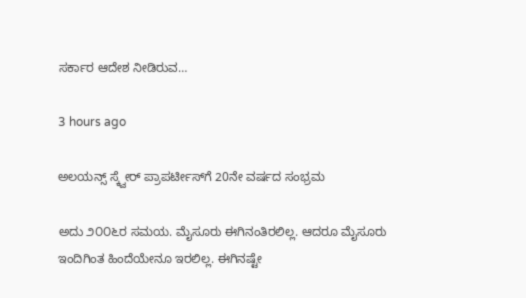ಸರ್ಕಾರ ಆದೇಶ ನೀಡಿರುವ…

3 hours ago

ಅಲಯನ್ಸ್ ಸ್ಕ್ವೇರ್ ಪ್ರಾಪರ್ಟೀಸ್‌ಗೆ 20ನೇ ವರ್ಷದ ಸಂಭ್ರಮ

ಅದು ೨೦೦೬ರ ಸಮಯ. ಮೈಸೂರು ಈಗಿನಂತಿರಲಿಲ್ಲ. ಆದರೂ ಮೈಸೂರು ಇಂದಿಗಿಂತ ಹಿಂದೆಯೇನೂ ಇರಲಿಲ್ಲ. ಈಗಿನಷ್ಟೇ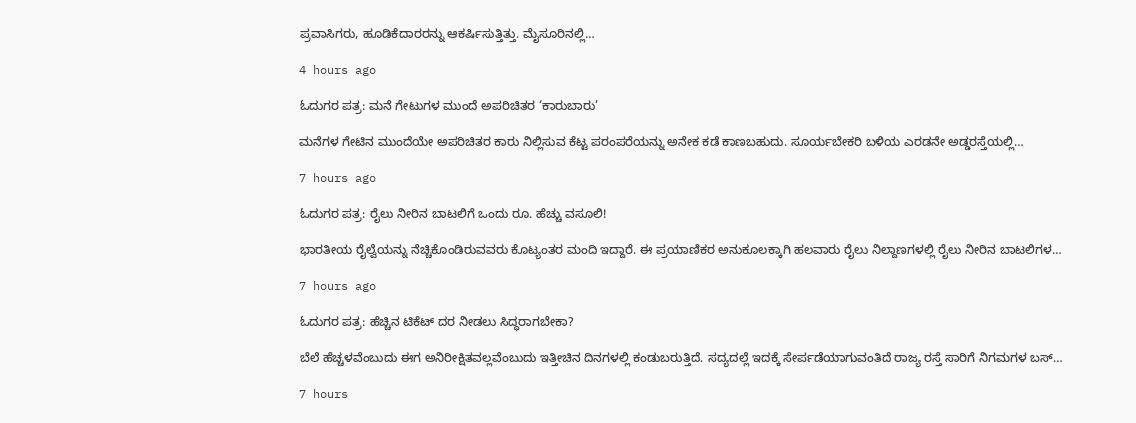ಪ್ರವಾಸಿಗರು, ಹೂಡಿಕೆದಾರರನ್ನು ಆಕರ್ಷಿಸುತ್ತಿತ್ತು. ಮೈಸೂರಿನಲ್ಲಿ…

4 hours ago

ಓದುಗರ ಪತ್ರ: ಮನೆ ಗೇಟುಗಳ ಮುಂದೆ ಅಪರಿಚಿತರ ‘ಕಾರುಬಾರು’

ಮನೆಗಳ ಗೇಟಿನ ಮುಂದೆಯೇ ಅಪರಿಚಿತರ ಕಾರು ನಿಲ್ಲಿಸುವ ಕೆಟ್ಟ ಪರಂಪರೆಯನ್ನು ಅನೇಕ ಕಡೆ ಕಾಣಬಹುದು. ಸೂರ್ಯಬೇಕರಿ ಬಳಿಯ ಎರಡನೇ ಅಡ್ಡರಸ್ತೆಯಲ್ಲಿ…

7 hours ago

ಓದುಗರ ಪತ್ರ: ರೈಲು ನೀರಿನ ಬಾಟಲಿಗೆ ಒಂದು ರೂ. ಹೆಚ್ಚು ವಸೂಲಿ!

ಭಾರತೀಯ ರೈಲ್ವೆಯನ್ನು ನೆಚ್ಚಿಕೊಂಡಿರುವವರು ಕೊಟ್ಯಂತರ ಮಂದಿ ಇದ್ದಾರೆ. ಈ ಪ್ರಯಾಣಿಕರ ಅನುಕೂಲಕ್ಕಾಗಿ ಹಲವಾರು ರೈಲು ನಿಲ್ದಾಣಗಳಲ್ಲಿ ರೈಲು ನೀರಿನ ಬಾಟಲಿಗಳ…

7 hours ago

ಓದುಗರ ಪತ್ರ: ಹೆಚ್ಚಿನ ಟಿಕೆಟ್ ದರ ನೀಡಲು ಸಿದ್ಧರಾಗಬೇಕಾ?

ಬೆಲೆ ಹೆಚ್ಚಳವೆಂಬುದು ಈಗ ಅನಿರೀಕ್ಷಿತವಲ್ಲವೆಂಬುದು ಇತ್ತೀಚಿನ ದಿನಗಳಲ್ಲಿ ಕಂಡುಬರುತ್ತಿದೆ. ಸದ್ಯದಲ್ಲೆ ಇದಕ್ಕೆ ಸೇರ್ಪಡೆಯಾಗುವಂತಿದೆ ರಾಜ್ಯ ರಸ್ತೆ ಸಾರಿಗೆ ನಿಗಮಗಳ ಬಸ್…

7 hours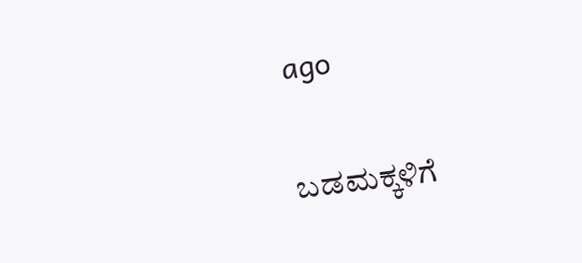ago

ಬಡಮಕ್ಕಳಿಗೆ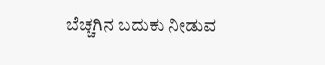ಬೆಚ್ಚಗಿನ ಬದುಕು ನೀಡುವ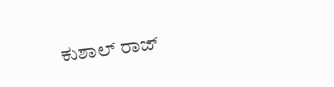ಕುಶಾಲ್ ರಾಜ್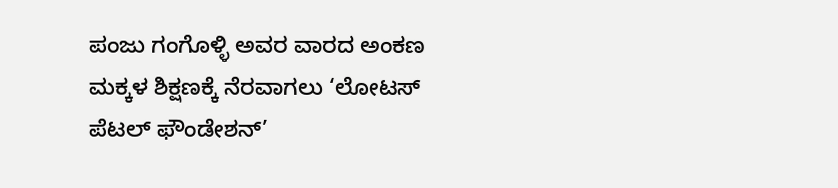ಪಂಜು ಗಂಗೊಳ್ಳಿ ಅವರ ವಾರದ ಅಂಕಣ  ಮಕ್ಕಳ ಶಿಕ್ಷಣಕ್ಕೆ ನೆರವಾಗಲು ‘ಲೋಟಸ್ ಪೆಟಲ್ ಫೌಂಡೇಶನ್’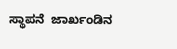ಸ್ಥಾಪನೆ  ಜಾರ್ಖಂಡಿನ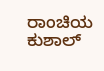ರಾಂಚಿಯ ಕುಶಾಲ್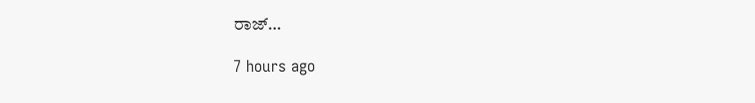ರಾಜ್…

7 hours ago